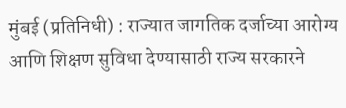मुंबई (प्रतिनिधी) : राज्यात जागतिक दर्जाच्या आरोग्य आणि शिक्षण सुविधा देण्यासाठी राज्य सरकारने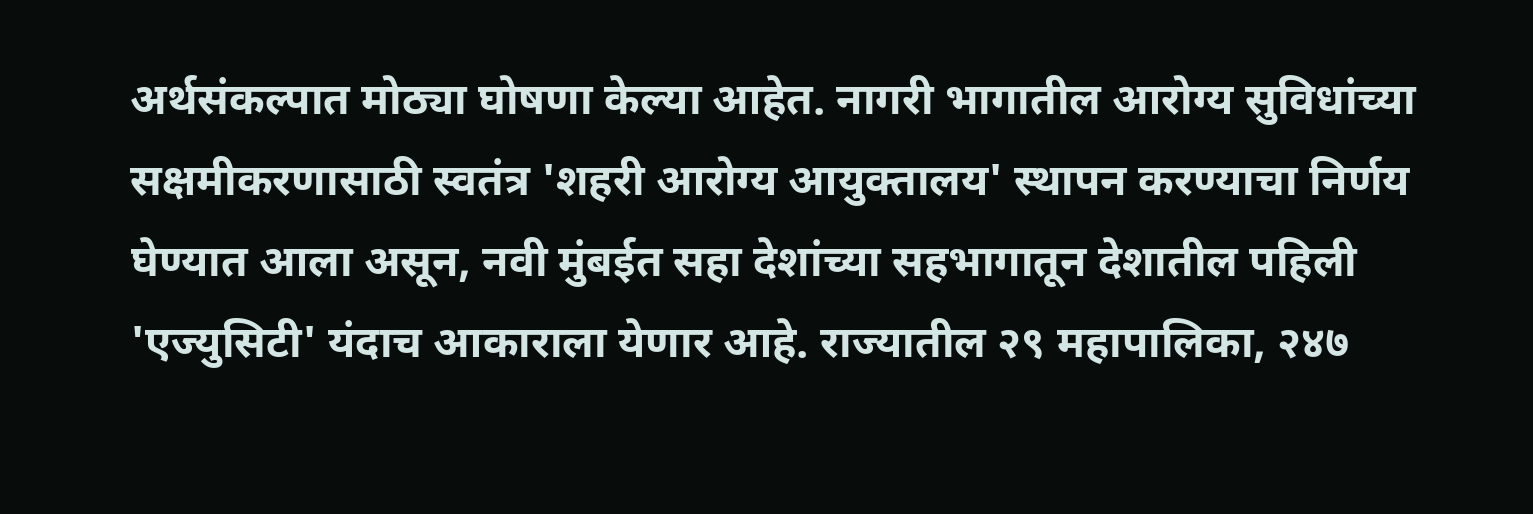अर्थसंकल्पात मोठ्या घोषणा केल्या आहेत. नागरी भागातील आरोग्य सुविधांच्या सक्षमीकरणासाठी स्वतंत्र 'शहरी आरोग्य आयुक्तालय' स्थापन करण्याचा निर्णय घेण्यात आला असून, नवी मुंबईत सहा देशांच्या सहभागातून देशातील पहिली 'एज्युसिटी' यंदाच आकाराला येणार आहे. राज्यातील २९ महापालिका, २४७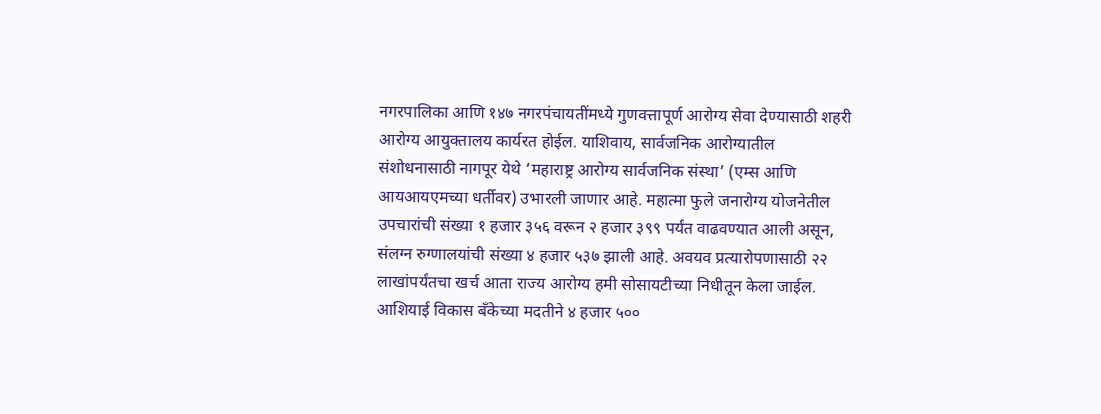नगरपालिका आणि १४७ नगरपंचायतींमध्ये गुणवत्तापूर्ण आरोग्य सेवा देण्यासाठी शहरी आरोग्य आयुक्तालय कार्यरत होईल. याशिवाय, सार्वजनिक आरोग्यातील संशोधनासाठी नागपूर येथे ‘महाराष्ट्र आरोग्य सार्वजनिक संस्था’ (एम्स आणि आयआयएमच्या धर्तीवर) उभारली जाणार आहे. महात्मा फुले जनारोग्य योजनेतील उपचारांची संख्या १ हजार ३५६ वरून २ हजार ३९९ पर्यंत वाढवण्यात आली असून, संलग्न रुग्णालयांची संख्या ४ हजार ५३७ झाली आहे. अवयव प्रत्यारोपणासाठी २२ लाखांपर्यंतचा खर्च आता राज्य आरोग्य हमी सोसायटीच्या निधीतून केला जाईल. आशियाई विकास बँकेच्या मदतीने ४ हजार ५००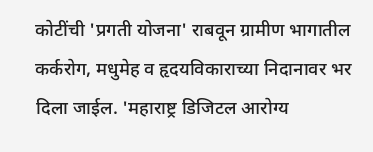कोटींची 'प्रगती योजना' राबवून ग्रामीण भागातील कर्करोग, मधुमेह व हृदयविकाराच्या निदानावर भर दिला जाईल. 'महाराष्ट्र डिजिटल आरोग्य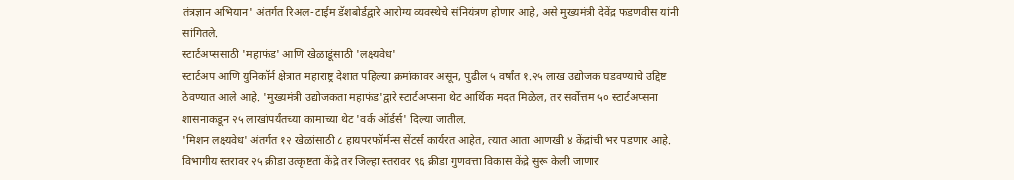तंत्रज्ञान अभियान' अंतर्गत रिअल-टाईम डॅशबोर्डद्वारे आरोग्य व्यवस्थेचे संनियंत्रण होणार आहे, असे मुख्यमंत्री देवेंद्र फडणवीस यांनी सांगितले.
स्टार्टअप्ससाठी 'महाफंड' आणि खेळाडूंसाठी 'लक्ष्यवेध'
स्टार्टअप आणि युनिकॉर्न क्षेत्रात महाराष्ट्र देशात पहिल्या क्रमांकावर असून, पुढील ५ वर्षांत १.२५ लाख उद्योजक घडवण्याचे उद्दिष्ट ठेवण्यात आले आहे. 'मुख्यमंत्री उद्योजकता महाफंड'द्वारे स्टार्टअप्सना थेट आर्थिक मदत मिळेल, तर सर्वोत्तम ५० स्टार्टअप्सना शासनाकडून २५ लाखांपर्यंतच्या कामाच्या थेट 'वर्क ऑर्डर्स' दिल्या जातील.
'मिशन लक्ष्यवेध' अंतर्गत १२ खेळांसाठी ८ हायपरफॉर्मन्स सेंटर्स कार्यरत आहेत, त्यात आता आणखी ४ केंद्रांची भर पडणार आहे. विभागीय स्तरावर २५ क्रीडा उत्कृष्टता केंद्रे तर जिल्हा स्तरावर ९६ क्रीडा गुणवत्ता विकास केंद्रे सुरू केली जाणार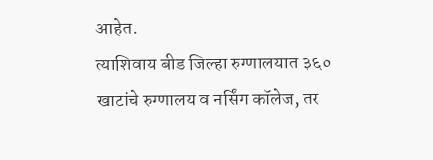आहेत.
त्याशिवाय बीड जिल्हा रुग्णालयात ३६० खाटांचे रुग्णालय व नर्सिंग कॉलेज, तर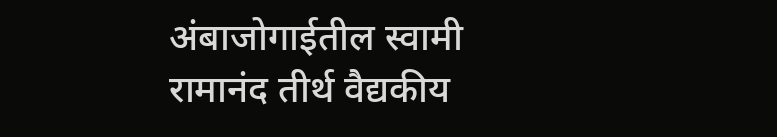अंबाजोगाईतील स्वामी रामानंद तीर्थ वैद्यकीय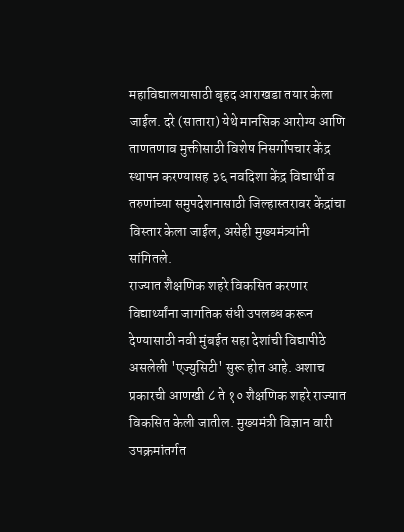महाविद्यालयासाठी बृहद आराखडा तयार केला जाईल. दरे (सातारा) येथे मानसिक आरोग्य आणि ताणतणाव मुक्तीसाठी विशेष निसर्गोपचार केंद्र स्थापन करण्यासह ३६ नवदिशा केंद्र विद्यार्थी व तरुणांच्या समुपदेशनासाठी जिल्हास्तरावर केंद्रांचा विस्तार केला जाईल, असेही मुख्यमंत्र्यांनी सांगितले.
राज्यात शैक्षणिक शहरे विकसित करणार
विद्यार्थ्यांना जागतिक संधी उपलब्ध करून देण्यासाठी नवी मुंबईत सहा देशांची विद्यापीठे असलेली 'एज्युसिटी' सुरू होत आहे. अशाच प्रकारची आणखी ८ ते १० शैक्षणिक शहरे राज्यात विकसित केली जातील. मुख्यमंत्री विज्ञान वारी उपक्रमांतर्गत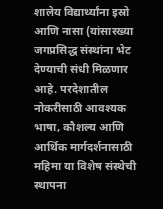शालेय विद्यार्थ्यांना इस्रो आणि नासा (यांसारख्या जगप्रसिद्ध संस्थांना भेट देण्याची संधी मिळणार आहे. परदेशातील नोकरीसाठी आवश्यक भाषा, कौशल्य आणि आर्थिक मार्गदर्शनासाठी महिमा या विशेष संस्थेची स्थापना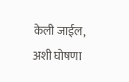केली जाईल, अशी घोषणा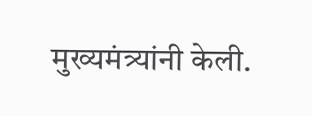मुख्यमंत्र्यांनी केली.